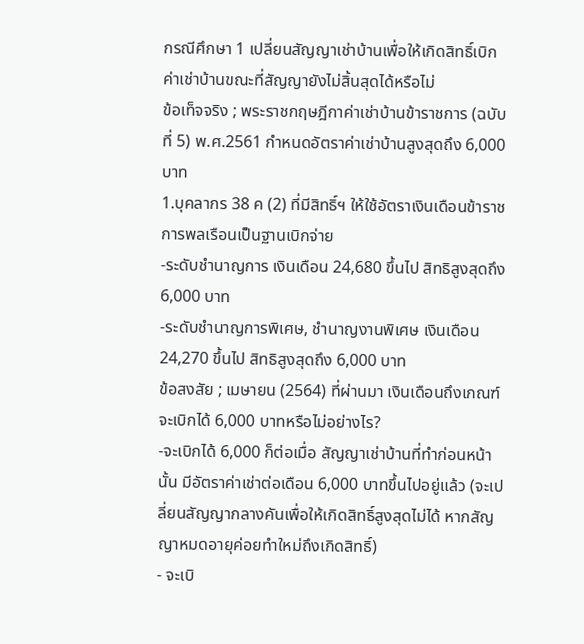กรณีศึกษา 1 เปลี่ยนสัญญาเช่าบ้านเพื่อให้เกิดสิทธิ์เบิกค่าเช่าบ้านขณะที่สัญญายังไม่สิ้นสุดได้หรือไม่
ข้อเท็จจริง ; พระราชกฤษฎีกาค่าเช่าบ้านข้าราชการ (ฉบับที่ 5) พ.ศ.2561 กำหนดอัตราค่าเช่าบ้านสูงสุดถึง 6,000 บาท
1.บุคลากร 38 ค (2) ที่มีสิทธิ์ฯ ให้ใช้อัตราเงินเดือนข้าราชการพลเรือนเป็นฐานเบิกจ่าย
-ระดับชำนาญการ เงินเดือน 24,680 ขึ้นไป สิทธิสูงสุดถึง 6,000 บาท
-ระดับชำนาญการพิเศษ, ชำนาญงานพิเศษ เงินเดือน 24,270 ขึ้นไป สิทธิสูงสุดถึง 6,000 บาท
ข้อสงสัย ; เมษายน (2564) ที่ผ่านมา เงินเดือนถึงเกณฑ์ จะเบิกได้ 6,000 บาทหรือไม่อย่างไร?
-จะเบิกได้ 6,000 ก็ต่อเมื่อ สัญญาเช่าบ้านที่ทำก่อนหน้านั้น มีอัตราค่าเช่าต่อเดือน 6,000 บาทขึ้นไปอยู่แล้ว (จะเปลี่ยนสัญญากลางคันเพื่อให้เกิดสิทธิ์สูงสุดไม่ได้ หากสัญญาหมดอายุค่อยทำใหม่ถึงเกิดสิทธิ์)
- จะเบิ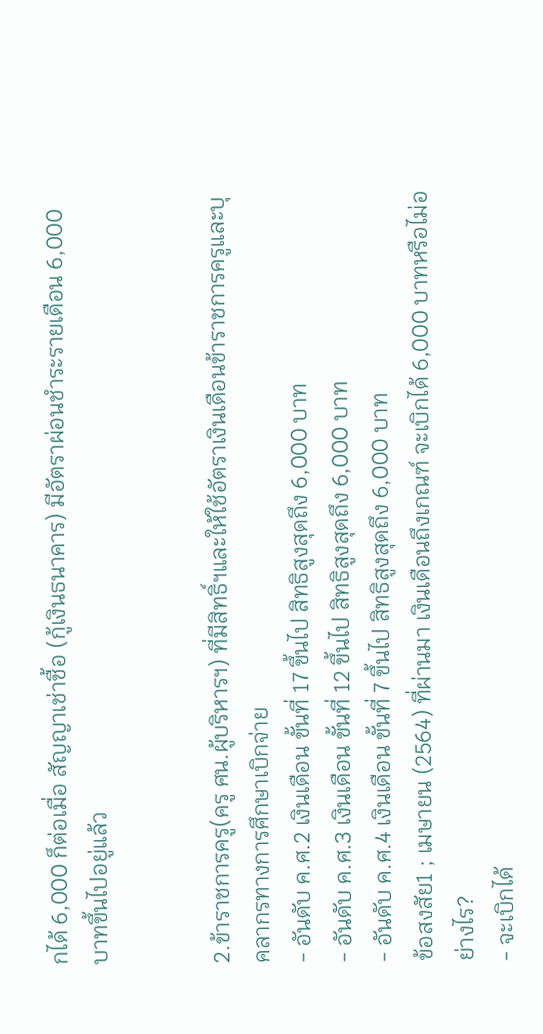กได้ 6,000 ก็ต่อเมื่อ สัญญาเช่าชื้อ (กู้เงินธนาคาร) มีอัตราผ่อนชำระรายเดือน 6,000 บาทขึ้นไปอยู่แล้ว


2.ข้าราชการครู(ครู ศน.ผู้บริหารฯ) ที่มีสิทธิ์ฯและให้ใช้อัตราเงินเดือนข้าราชการครูและบุคลากรทางการศึกษาเบิกจ่าย
- อันดับ ค.ศ.2 เงินเดือน ขั้นที่ 17 ขึ้นไป สิทธิสูงสุดถึง 6,000 บาท
- อันดับ ค.ศ.3 เงินเดือน ขั้นที่ 12 ขึ้นไป สิทธิสูงสุดถึง 6,000 บาท
- อันดับ ค.ศ.4 เงินเดือน ขั้นที่ 7 ขึ้นไป สิทธิสูงสุดถึง 6,000 บาท
ข้อสงสัย1 ; เมษายน (2564) ที่ผ่านมา เงินเดือนถึงเกณฑ์ จะเบิกได้ 6,000 บาทหรือไม่อย่างไร?
- จะเบิกได้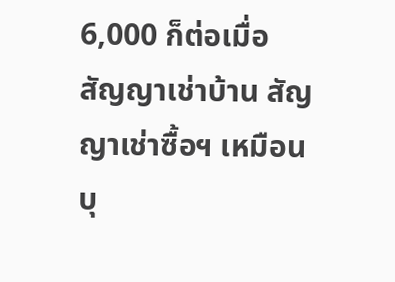6,000 ก็ต่อเมื่อ สัญญาเช่าบ้าน สัญญาเช่าซื้อฯ เหมือนบุ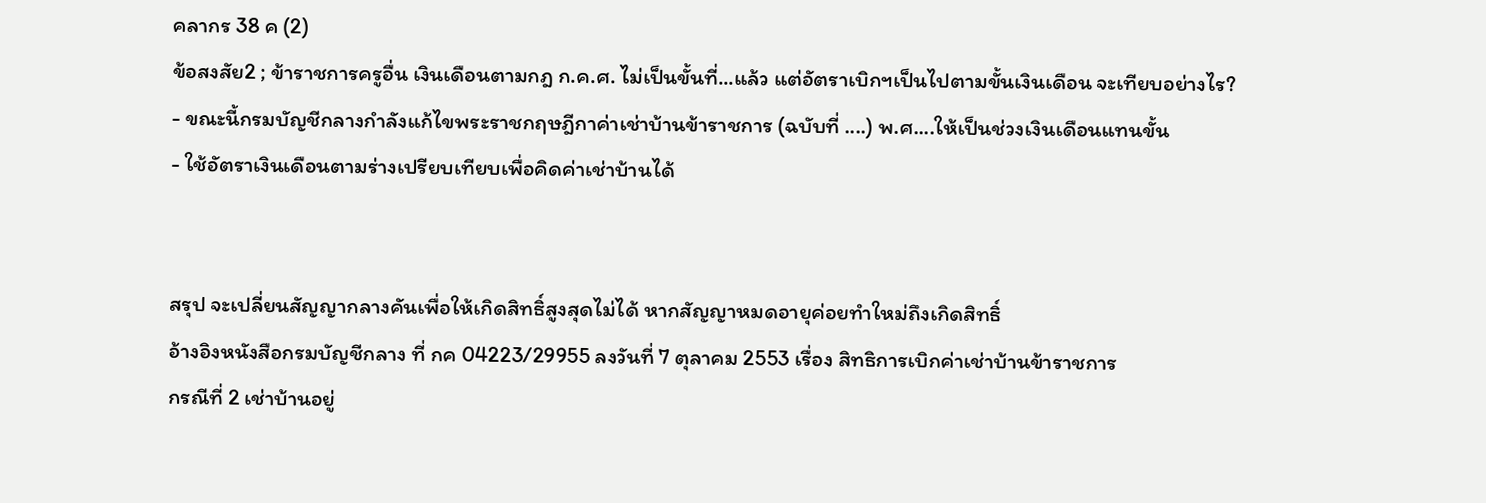คลากร 38 ค (2)
ข้อสงสัย2 ; ข้าราชการครูอื่น เงินเดือนตามกฎ ก.ค.ศ. ไม่เป็นขั้นที่...แล้ว แต่อัตราเบิกฯเป็นไปตามขั้นเงินเดือน จะเทียบอย่างไร?
- ขณะนี้กรมบัญชีกลางกำลังแก้ไขพระราชกฤษฎีกาค่าเช่าบ้านข้าราชการ (ฉบับที่ ....) พ.ศ....ให้เป็นช่วงเงินเดือนแทนขั้น
- ใช้อัตราเงินเดือนตามร่างเปรียบเทียบเพื่อคิดค่าเช่าบ้านได้


สรุป จะเปลี่ยนสัญญากลางคันเพื่อให้เกิดสิทธิ์สูงสุดไม่ได้ หากสัญญาหมดอายุค่อยทำใหม่ถึงเกิดสิทธิ์
อ้างอิงหนังสือกรมบัญชีกลาง ที่ กค 04223/29955 ลงวันที่ 7 ตุลาคม 2553 เรื่อง สิทธิการเบิกค่าเช่าบ้านข้าราชการ
กรณีที่ 2 เช่าบ้านอยู่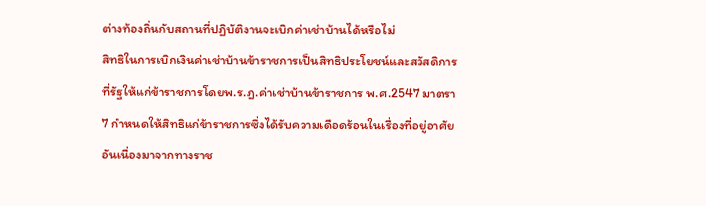ต่างท้องถิ่นกับสถานที่ปฏิบัติงานจะเบิกค่าเช่าบ้านได้หรือไม่
สิทธิในการเบิกเงินค่าเช่าบ้านข้าราชการเป็นสิทธิประโยชน์และสวัสดิการที่รัฐให้แก่ข้าราชการโดยพ.ร.ฎ.ค่าเช่าบ้านข้าราชการ พ.ศ.2547 มาตรา 7 กำหนดให้สิทธิแก่ข้าราชการซึ่งได้รับความเดือดร้อนในเรื่องที่อยู่อาศัยอันเนื่องมาจากทางราช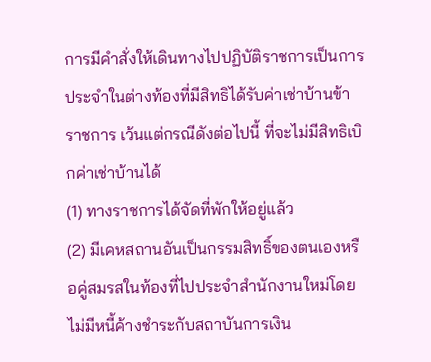การมีคำสั่งให้เดินทางไปปฏิบัติราชการเป็นการประจำในต่างท้องที่มีสิทธิได้รับค่าเช่าบ้านข้าราชการ เว้นแต่กรณีดังต่อไปนี้ ที่จะไม่มีสิทธิเบิกค่าเช่าบ้านได้
(1) ทางราชการได้จัดที่พักให้อยู่แล้ว
(2) มีเคหสถานอันเป็นกรรมสิทธิ์ของตนเองหรือคู่สมรสในท้องที่ไปประจำสำนักงานใหม่โดยไม่มีหนี้ค้างชำระกับสถาบันการเงิน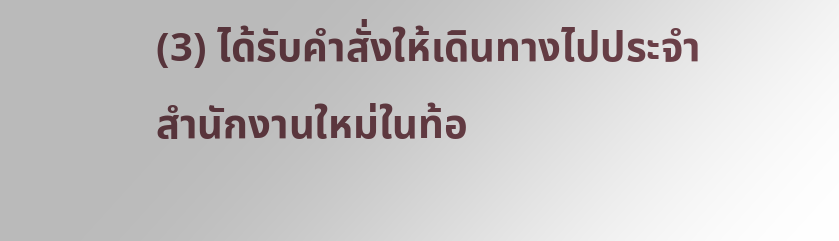(3) ได้รับคำสั่งให้เดินทางไปประจำสำนักงานใหม่ในท้อ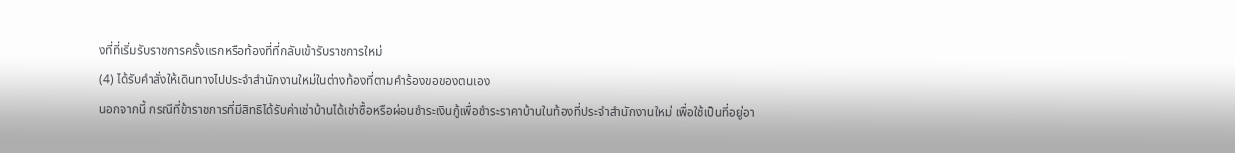งที่ที่เริ่มรับราชการครั้งแรกหรือท้องที่ที่กลับเข้ารับราชการใหม่
(4) ได้รับคำสั่งให้เดินทางไปประจำสำนักงานใหม่ในต่างท้องที่ตามคำร้องขอของตนเอง
นอกจากนี้ กรณีที่ข้าราชการที่มีสิทธิได้รับค่าเช่าบ้านได้เช่าซื้อหรือผ่อนชำระเงินกู้เพื่อชำระราคาบ้านในท้องที่ประจำสำนักงานใหม่ เพื่อใช้เป็นที่อยู่อา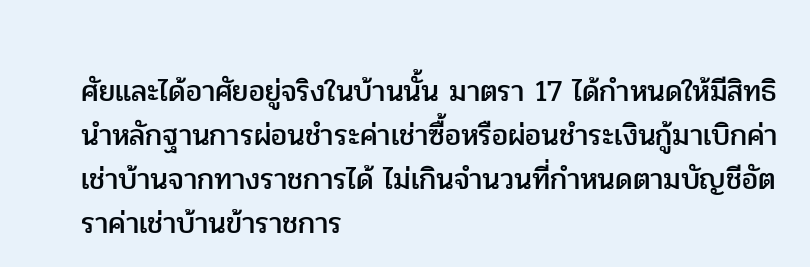ศัยและได้อาศัยอยู่จริงในบ้านนั้น มาตรา 17 ได้กำหนดให้มีสิทธินำหลักฐานการผ่อนชำระค่าเช่าซื้อหรือผ่อนชำระเงินกู้มาเบิกค่าเช่าบ้านจากทางราชการได้ ไม่เกินจำนวนที่กำหนดตามบัญชีอัตราค่าเช่าบ้านข้าราชการ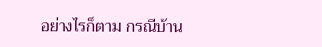อย่างไรก็ตาม กรณีบ้าน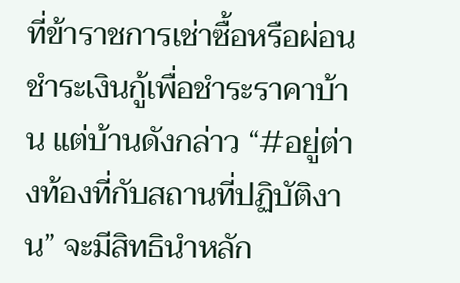ที่ข้าราชการเช่าซื้อหรือผ่อนชำระเงินกู้เพื่อชำระราคาบ้าน แต่บ้านดังกล่าว “#อยู่ต่างท้องที่กับสถานที่ปฏิบัติงาน” จะมีสิทธินำหลัก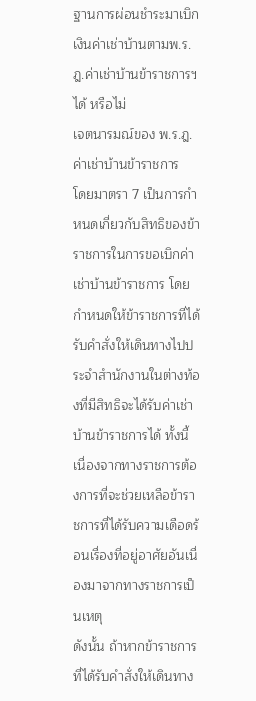ฐานการผ่อนชำระมาเบิกเงินค่าเช่าบ้านตามพ.ร.ฎ.ค่าเช่าบ้านข้าราชการฯ ได้ หรือไม่
เจตนารมณ์ของ พ.ร.ฎ.ค่าเช่าบ้านข้าราชการ
โดยมาตรา 7 เป็นการกำหนดเกี่ยวกับสิทธิของข้าราชการในการขอเบิกค่าเช่าบ้านข้าราชการ โดยกำหนดให้ข้าราชการที่ได้รับคำสั่งให้เดินทางไปประจำสำนักงานในต่างท้องที่มีสิทธิจะได้รับค่าเช่าบ้านข้าราชการได้ ทั้งนี้ เนื่องจากทางราชการต้องการที่จะช่วยเหลือข้าราชการที่ได้รับความเดือดร้อนเรื่องที่อยู่อาศัยอันเนื่องมาจากทางราชการเป็นเหตุ
ดังนั้น ถ้าหากข้าราชการที่ได้รับคำสั่งให้เดินทาง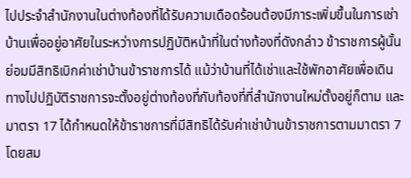ไปประจำสำนักงานในต่างท้องที่ได้รับความเดือดร้อนต้องมีภาระเพิ่มขึ้นในการเช่าบ้านเพื่ออยู่อาศัยในระหว่างการปฏิบัติหน้าที่ในต่างท้องที่ดังกล่าว ข้าราชการผู้นั้นย่อมมีสิทธิเบิกค่าเช่าบ้านข้าราชการได้ แม้ว่าบ้านที่ได้เช่าและใช้พักอาศัยเพื่อเดินทางไปปฏิบัติราชการจะตั้งอยู่ต่างท้องที่กับท้องที่ที่สำนักงานใหม่ตั้งอยู่ก็ตาม และมาตรา 17 ได้กำหนดให้ข้าราชการที่มีสิทธิได้รับค่าเช่าบ้านข้าราชการตามมาตรา 7 โดยสม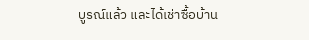บูรณ์แล้ว และได้เช่าซื้อบ้าน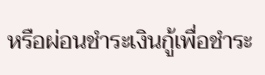หรือผ่อนชำระเงินกู้เพื่อชำระ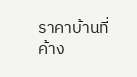ราคาบ้านที่ค้าง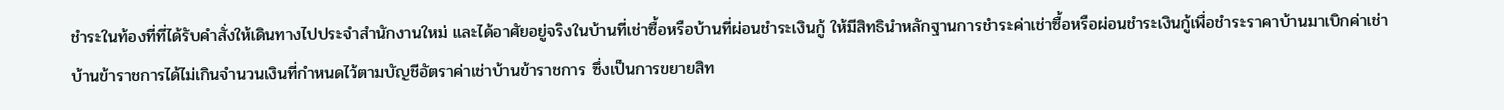ชำระในท้องที่ที่ได้รับคำสั่งให้เดินทางไปประจำสำนักงานใหม่ และได้อาศัยอยู่จริงในบ้านที่เช่าซื้อหรือบ้านที่ผ่อนชำระเงินกู้ ให้มีสิทธินำหลักฐานการชำระค่าเช่าซื้อหรือผ่อนชำระเงินกู้เพื่อชำระราคาบ้านมาเบิกค่าเช่าบ้านข้าราชการได้ไม่เกินจำนวนเงินที่กำหนดไว้ตามบัญชีอัตราค่าเช่าบ้านข้าราชการ ซึ่งเป็นการขยายสิท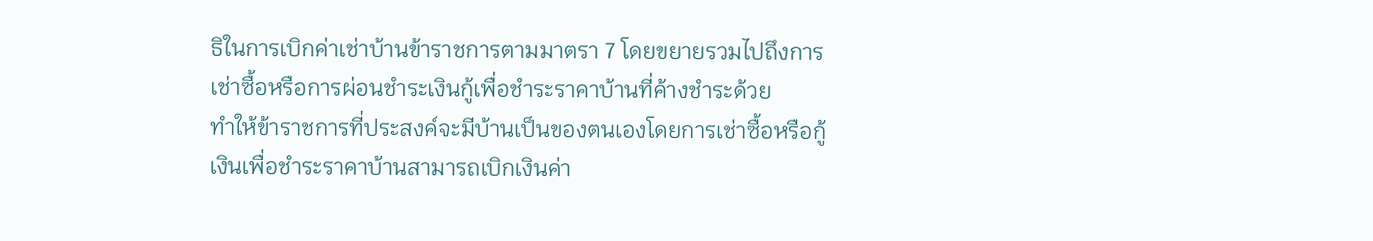ธิในการเบิกค่าเช่าบ้านข้าราชการตามมาตรา 7 โดยขยายรวมไปถึงการเช่าซื้อหรือการผ่อนชำระเงินกู้เพื่อชำระราคาบ้านที่ค้างชำระด้วย
ทำให้ข้าราชการที่ประสงค์จะมีบ้านเป็นของตนเองโดยการเช่าซื้อหรือกู้เงินเพื่อชำระราคาบ้านสามารถเบิกเงินค่า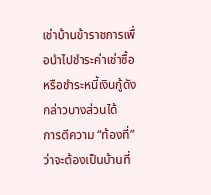เช่าบ้านข้าราชการเพื่อนำไปชำระค่าเช่าซื้อหรือชำระหนี้เงินกู้ดังกล่าวบางส่วนได้
การตีความ “ท้องที่” ว่าจะต้องเป็นบ้านที่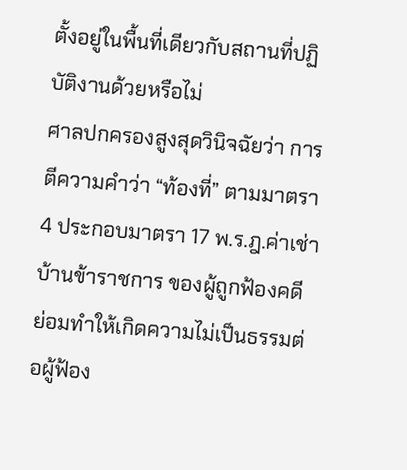ตั้งอยู่ในพื้นที่เดียวกับสถานที่ปฏิบัติงานด้วยหรือไม่
ศาลปกครองสูงสุดวินิจฉัยว่า การตีความคำว่า “ท้องที่” ตามมาตรา 4 ประกอบมาตรา 17 พ.ร.ฎ.ค่าเช่าบ้านข้าราชการ ของผู้ถูกฟ้องคดี ย่อมทำให้เกิดความไม่เป็นธรรมต่อผู้ฟ้อง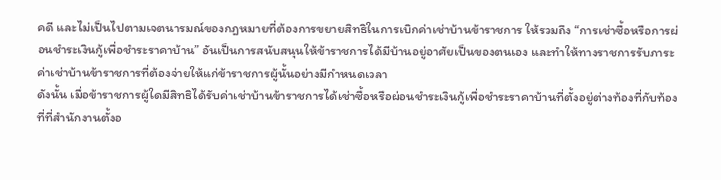คดี และไม่เป็นไปตามเจตนารมณ์ของกฎหมายที่ต้องการขยายสิทธิในการเบิกค่าเช่าบ้านข้าราชการ ให้รวมถึง “การเช่าซื้อหรือการผ่อนชำระเงินกู้เพื่อชำระราคาบ้าน” อันเป็นการสนับสนุนให้ข้าราชการได้มีบ้านอยู่อาศัยเป็นของตนเอง และทำให้ทางราชการรับภาระค่าเช่าบ้านข้าราชการที่ต้องจ่ายให้แก่ข้าราชการผู้นั้นอย่างมีกำหนดเวลา
ดังนั้น เมื่อข้าราชการผู้ใดมีสิทธิได้รับค่าเช่าบ้านข้าราชการได้เช่าซื้อหรือผ่อนชำระเงินกู้เพื่อชำระราคาบ้านที่ตั้งอยู่ต่างท้องที่กับท้องที่ที่สำนักงานตั้งอ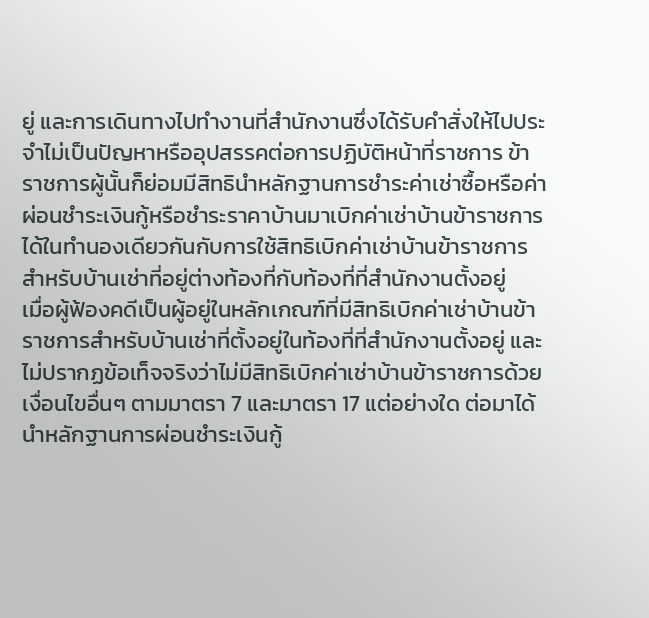ยู่ และการเดินทางไปทำงานที่สำนักงานซึ่งได้รับคำสั่งให้ไปประจำไม่เป็นปัญหาหรืออุปสรรคต่อการปฏิบัติหน้าที่ราชการ ข้าราชการผู้นั้นก็ย่อมมีสิทธินำหลักฐานการชำระค่าเช่าซื้อหรือค่าผ่อนชำระเงินกู้หรือชำระราคาบ้านมาเบิกค่าเช่าบ้านข้าราชการได้ในทำนองเดียวกันกับการใช้สิทธิเบิกค่าเช่าบ้านข้าราชการสำหรับบ้านเช่าที่อยู่ต่างท้องที่กับท้องที่ที่สำนักงานตั้งอยู่
เมื่อผู้ฟ้องคดีเป็นผู้อยู่ในหลักเกณฑ์ที่มีสิทธิเบิกค่าเช่าบ้านข้าราชการสำหรับบ้านเช่าที่ตั้งอยู่ในท้องที่ที่สำนักงานตั้งอยู่ และไม่ปรากฏข้อเท็จจริงว่าไม่มีสิทธิเบิกค่าเช่าบ้านข้าราชการด้วยเงื่อนไขอื่นๆ ตามมาตรา 7 และมาตรา 17 แต่อย่างใด ต่อมาได้นำหลักฐานการผ่อนชำระเงินกู้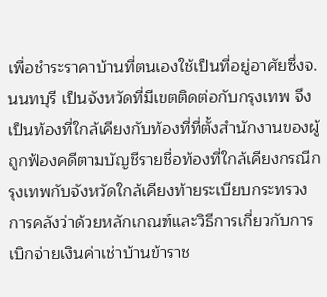เพื่อชำระราคาบ้านที่ตนเองใช้เป็นที่อยู่อาศัยซึ่งจ.นนทบุรี เป็นจังหวัดที่มีเขตติดต่อกับกรุงเทพ จึงเป็นท้องที่ใกล้เคียงกับท้องที่ที่ตั้งสำนักงานของผู้ถูกฟ้องคดีตามบัญชีรายชื่อท้องที่ใกล้เคียงกรณีกรุงเทพกับจังหวัดใกล้เคียงท้ายระเบียบกระทรวงการคลังว่าด้วยหลักเกณฑ์และวิธีการเกี่ยวกับการเบิกจ่ายเงินค่าเช่าบ้านข้าราช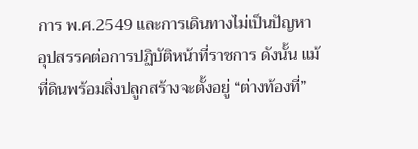การ พ.ศ.2549 และการเดินทางไม่เป็นปัญหาอุปสรรคต่อการปฏิบัติหน้าที่ราชการ ดังนั้น แม้ที่ดินพร้อมสิ่งปลูกสร้างจะตั้งอยู่ “ต่างท้องที่”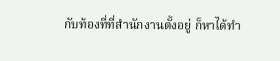กับท้องที่ที่สำนักงานตั้งอยู่ ก็หาได้ทำ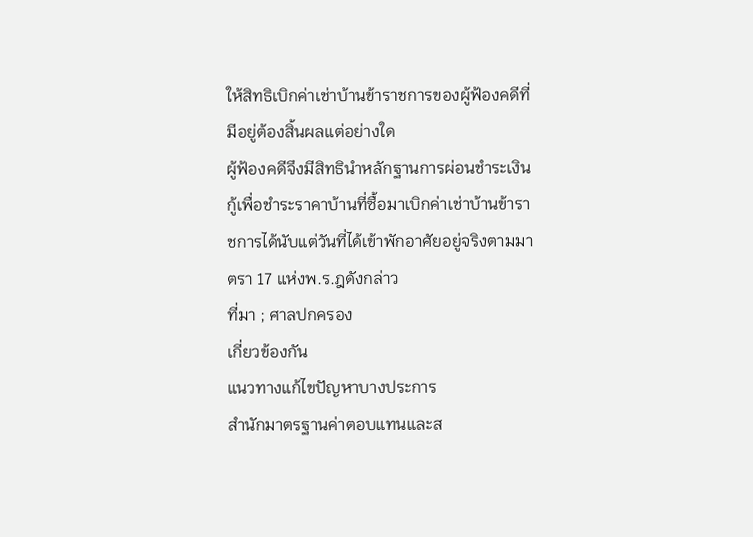ให้สิทธิเบิกค่าเช่าบ้านข้าราชการของผู้ฟ้องคดีที่มีอยู่ต้องสิ้นผลแต่อย่างใด
ผู้ฟ้องคดีจึงมีสิทธินำหลักฐานการผ่อนชำระเงินกู้เพื่อชำระราคาบ้านที่ซื้อมาเบิกค่าเช่าบ้านข้าราชการได้นับแต่วันที่ได้เข้าพักอาศัยอยู่จริงตามมาตรา 17 แห่งพ.ร.ฎดังกล่าว
ที่มา ; ศาลปกครอง
เกี่ยวข้องกัน
แนวทางแก้ไขปัญหาบางประการ
สำนักมาตรฐานค่าตอบแทนและส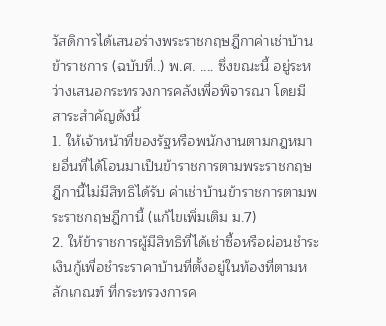วัสดิการได้เสนอร่างพระราชกฤษฎีกาค่าเช่าบ้านข้าราชการ (ฉบับที่..) พ.ศ. .... ซึ่งขณะนี้ อยู่ระหว่างเสนอกระทรวงการคลังเพื่อพิจารณา โดยมีสาระสำคัญดังนี้
1. ให้เจ้าหน้าที่ของรัฐหรือพนักงานตามกฎหมายอื่นที่ได้โอนมาเป็นข้าราชการตามพระราชกฤษฎีกานี้ไม่มีสิทธิได้รับ ค่าเช่าบ้านข้าราชการตามพระราชกฤษฎีกานี้ (แก้ไขเพิ่มเติม ม.7)
2. ให้ข้าราชการผู้มีสิทธิที่ได้เช่าซื้อหรือผ่อนชำระเงินกู้เพื่อชำระราคาบ้านที่ตั้งอยู่ในท้องที่ตามหลักเกณฑ์ ที่กระทรวงการค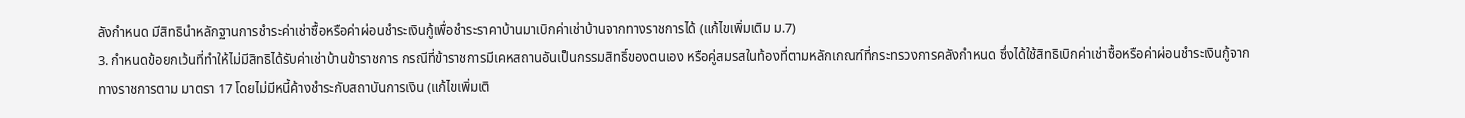ลังกำหนด มีสิทธินำหลักฐานการชำระค่าเช่าซื้อหรือค่าผ่อนชำระเงินกู้เพื่อชำระราคาบ้านมาเบิกค่าเช่าบ้านจากทางราชการได้ (แก้ไขเพิ่มเติม ม.7)
3. กำหนดข้อยกเว้นที่ทำให้ไม่มีสิทธิได้รับค่าเช่าบ้านข้าราชการ กรณีที่ข้าราชการมีเคหสถานอันเป็นกรรมสิทธิ์ของตนเอง หรือคู่สมรสในท้องที่ตามหลักเกณฑ์ที่กระทรวงการคลังกำหนด ซึ่งได้ใช้สิทธิเบิกค่าเช่าซื้อหรือค่าผ่อนชำระเงินกู้จากทางราชการตาม มาตรา 17 โดยไม่มีหนี้ค้างชำระกับสถาบันการเงิน (แก้ไขเพิ่มเติ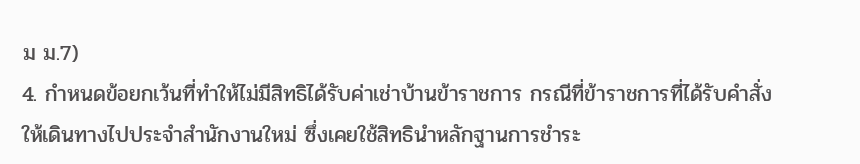ม ม.7)
4. กำหนดข้อยกเว้นที่ทำให้ไม่มีสิทธิได้รับค่าเช่าบ้านข้าราชการ กรณีที่ข้าราชการที่ได้รับคำสั่งให้เดินทางไปประจำสำนักงานใหม่ ซึ่งเคยใช้สิทธินำหลักฐานการชำระ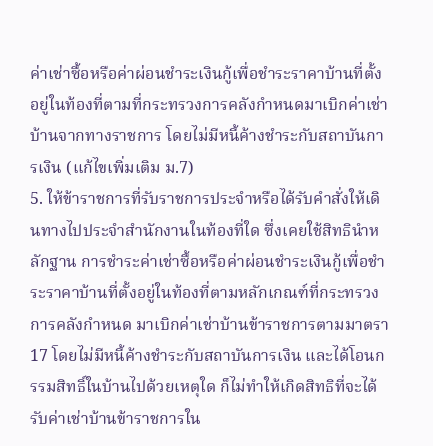ค่าเช่าซื้อหรือค่าผ่อนชำระเงินกู้เพื่อชำระราคาบ้านที่ตั้งอยู่ในท้องที่ตามที่กระทรวงการคลังกำหนดมาเบิกค่าเช่าบ้านจากทางราชการ โดยไม่มีหนี้ค้างชำระกับสถาบันการเงิน (แก้ไขเพิ่มเติม ม.7)
5. ให้ข้าราชการที่รับราชการประจำหรือได้รับคำสั่งให้เดินทางไปประจำสำนักงานในท้องที่ใด ซึ่งเคยใช้สิทธินำหลักฐาน การชำระค่าเช่าซื้อหรือค่าผ่อนชำระเงินกู้เพื่อชำระราคาบ้านที่ตั้งอยู่ในท้องที่ตามหลักเกณฑ์ที่กระทรวงการคลังกำหนด มาเบิกค่าเช่าบ้านข้าราชการตามมาตรา 17 โดยไม่มีหนี้ค้างชำระกับสถาบันการเงิน และได้โอนกรรมสิทธิ์ในบ้านไปด้วยเหตุใด ก็ไม่ทำให้เกิดสิทธิที่จะได้รับค่าเช่าบ้านข้าราชการใน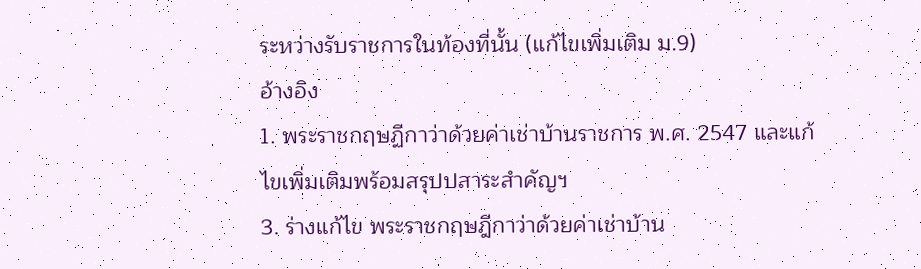ระหว่างรับราชการในท้องที่นั้น (แก้ไขเพิ่มเติม ม.9)
อ้างอิง
1. พระราชกฤษฏีกาว่าด้วยค่าเช่าบ้านราชการ พ.ศ. 2547 และแก้ไขเพิ่มเติมพร้อมสรุปปสาระสำคัญฯ
3. ร่างแก้ไข พระราชกฤษฎีกาว่าด้วยค่าเช่าบ้าน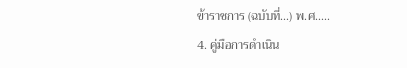ข้าราชการ (ฉบับที่...) พ.ศ.....
4. คู่มือการดำเนิน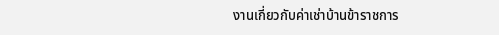งานเกี่ยวกับค่าเช่าบ้านข้าราชการ